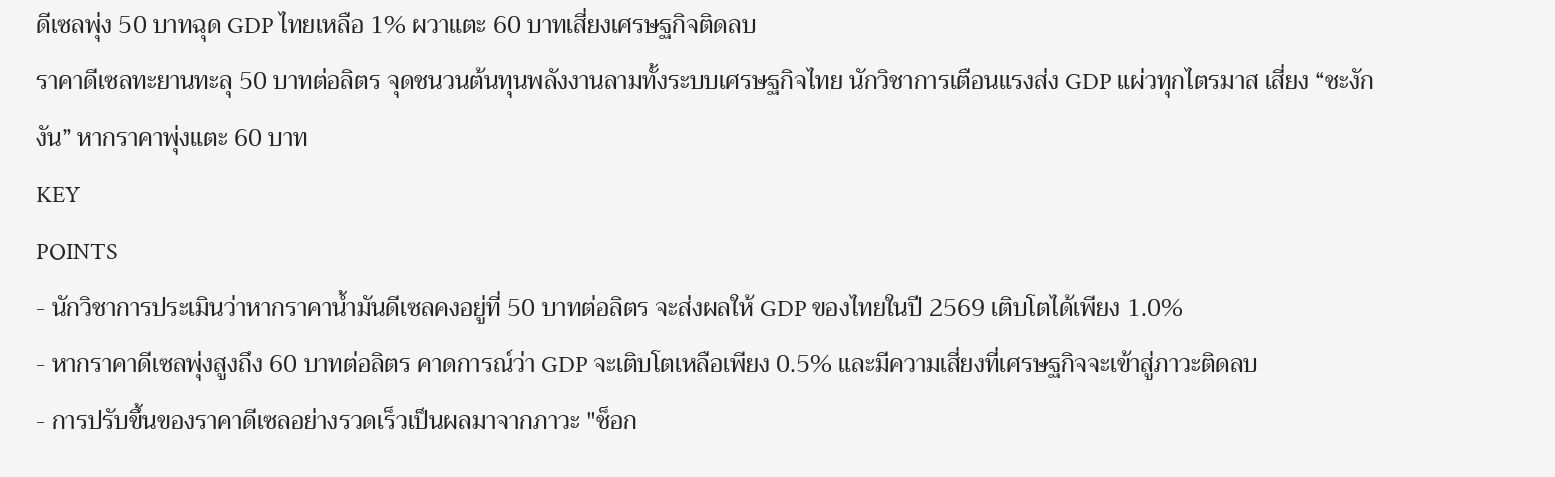ดีเซลพุ่ง 50 บาทฉุด GDP ไทยเหลือ 1% ผวาแตะ 60 บาทเสี่ยงเศรษฐกิจติดลบ
ราคาดีเซลทะยานทะลุ 50 บาทต่อลิตร จุดชนวนต้นทุนพลังงานลามทั้งระบบเศรษฐกิจไทย นักวิชาการเตือนแรงส่ง GDP แผ่วทุกไตรมาส เสี่ยง “ชะงักงัน” หากราคาพุ่งแตะ 60 บาท
KEY
POINTS
- นักวิชาการประเมินว่าหากราคาน้ำมันดีเซลคงอยู่ที่ 50 บาทต่อลิตร จะส่งผลให้ GDP ของไทยในปี 2569 เติบโตได้เพียง 1.0%
- หากราคาดีเซลพุ่งสูงถึง 60 บาทต่อลิตร คาดการณ์ว่า GDP จะเติบโตเหลือเพียง 0.5% และมีความเสี่ยงที่เศรษฐกิจจะเข้าสู่ภาวะติดลบ
- การปรับขึ้นของราคาดีเซลอย่างรวดเร็วเป็นผลมาจากภาวะ "ช็อก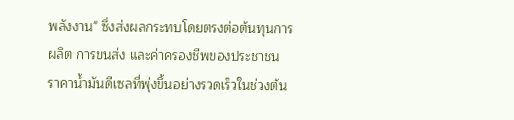พลังงาน" ซึ่งส่งผลกระทบโดยตรงต่อต้นทุนการผลิต การขนส่ง และค่าครองชีพของประชาชน
ราคาน้ำมันดีเซลที่พุ่งขึ้นอย่างรวดเร็วในช่วงต้น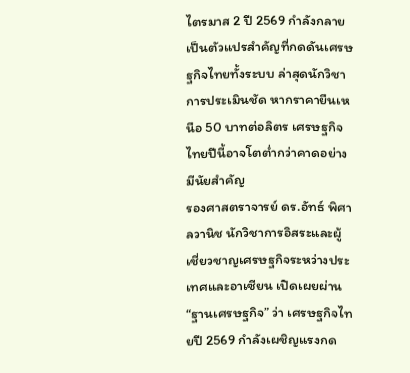ไตรมาส 2 ปี 2569 กำลังกลายเป็นตัวแปรสำคัญที่กดดันเศรษฐกิจไทยทั้งระบบ ล่าสุดนักวิชาการประเมินชัด หากราคายืนเหนือ 50 บาทต่อลิตร เศรษฐกิจไทยปีนี้อาจโตต่ำกว่าคาดอย่างมีนัยสำคัญ
รองศาสตราจารย์ ดร.อัทธ์ พิศาลวานิช นักวิชาการอิสระและผู้เชี่ยวชาญเศรษฐกิจระหว่างประเทศและอาเซียน เปิดเผยผ่าน “ฐานเศรษฐกิจ” ว่า เศรษฐกิจไทยปี 2569 กำลังเผชิญแรงกด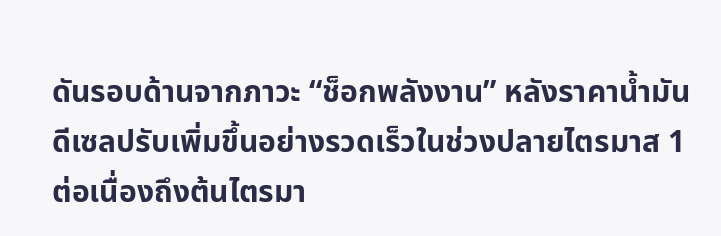ดันรอบด้านจากภาวะ “ช็อกพลังงาน” หลังราคาน้ำมันดีเซลปรับเพิ่มขึ้นอย่างรวดเร็วในช่วงปลายไตรมาส 1 ต่อเนื่องถึงต้นไตรมา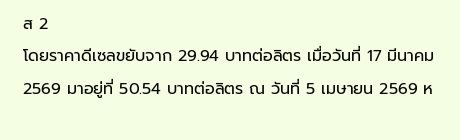ส 2
โดยราคาดีเซลขยับจาก 29.94 บาทต่อลิตร เมื่อวันที่ 17 มีนาคม 2569 มาอยู่ที่ 50.54 บาทต่อลิตร ณ วันที่ 5 เมษายน 2569 ห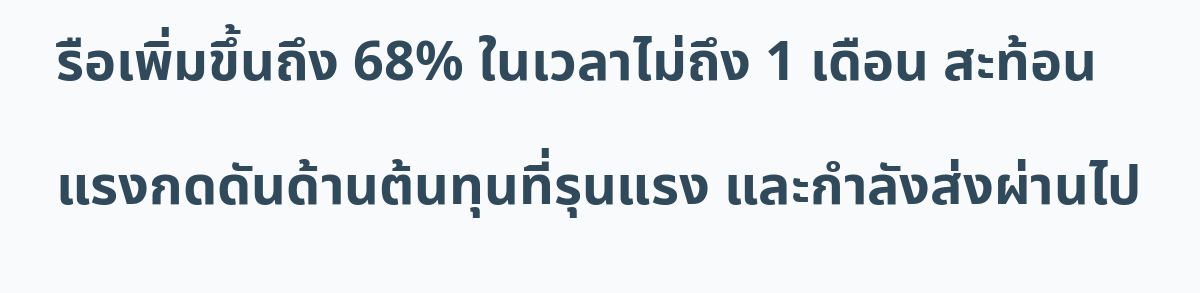รือเพิ่มขึ้นถึง 68% ในเวลาไม่ถึง 1 เดือน สะท้อนแรงกดดันด้านต้นทุนที่รุนแรง และกำลังส่งผ่านไป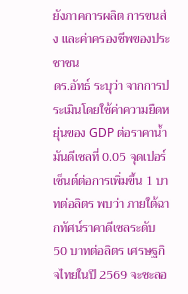ยังภาคการผลิต การขนส่ง และค่าครองชีพของประชาชน
ดร.อัทธ์ ระบุว่า จากการประเมินโดยใช้ค่าความยืดหยุ่นของ GDP ต่อราคาน้ำมันดีเซลที่ 0.05 จุดเปอร์เซ็นต์ต่อการเพิ่มขึ้น 1 บาทต่อลิตร พบว่า ภายใต้ฉากทัศน์ราคาดีเซลระดับ 50 บาทต่อลิตร เศรษฐกิจไทยในปี 2569 จะชะลอ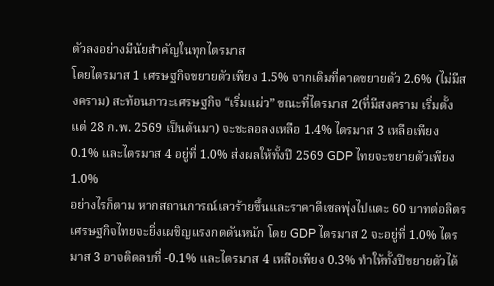ตัวลงอย่างมีนัยสำคัญในทุกไตรมาส
โดยไตรมาส 1 เศรษฐกิจขยายตัวเพียง 1.5% จากเดิมที่คาดขยายตัว 2.6% (ไม่มีสงคราม) สะท้อนภาวะเศรษฐกิจ “เริ่มแผ่ว” ขณะที่ไตรมาส 2(ที่มีสงคราม เริ่มตั้งแต่ 28 ก.พ. 2569 เป็นต้นมา) จะชะลอลงเหลือ 1.4% ไตรมาส 3 เหลือเพียง 0.1% และไตรมาส 4 อยู่ที่ 1.0% ส่งผลให้ทั้งปี 2569 GDP ไทยจะขยายตัวเพียง 1.0%
อย่างไรก็ตาม หากสถานการณ์เลวร้ายขึ้นและราคาดีเซลพุ่งไปแตะ 60 บาทต่อลิตร เศรษฐกิจไทยจะยิ่งเผชิญแรงกดดันหนัก โดย GDP ไตรมาส 2 จะอยู่ที่ 1.0% ไตรมาส 3 อาจติดลบที่ -0.1% และไตรมาส 4 เหลือเพียง 0.3% ทำให้ทั้งปีขยายตัวได้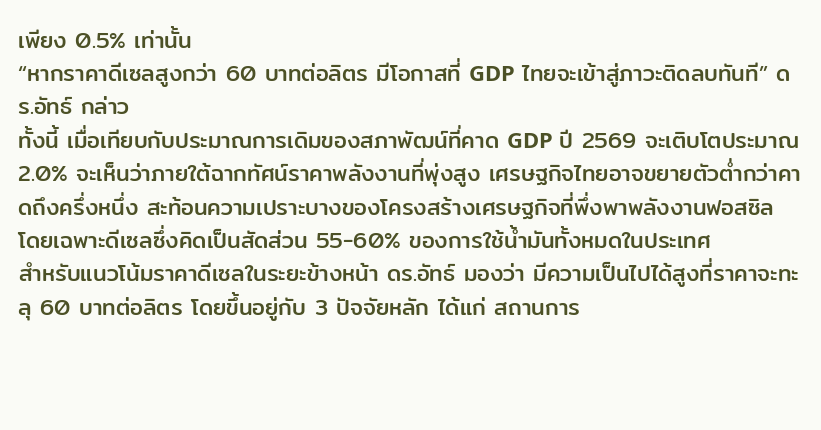เพียง 0.5% เท่านั้น
“หากราคาดีเซลสูงกว่า 60 บาทต่อลิตร มีโอกาสที่ GDP ไทยจะเข้าสู่ภาวะติดลบทันที” ดร.อัทธ์ กล่าว
ทั้งนี้ เมื่อเทียบกับประมาณการเดิมของสภาพัฒน์ที่คาด GDP ปี 2569 จะเติบโตประมาณ 2.0% จะเห็นว่าภายใต้ฉากทัศน์ราคาพลังงานที่พุ่งสูง เศรษฐกิจไทยอาจขยายตัวต่ำกว่าคาดถึงครึ่งหนึ่ง สะท้อนความเปราะบางของโครงสร้างเศรษฐกิจที่พึ่งพาพลังงานฟอสซิล โดยเฉพาะดีเซลซึ่งคิดเป็นสัดส่วน 55-60% ของการใช้น้ำมันทั้งหมดในประเทศ
สำหรับแนวโน้มราคาดีเซลในระยะข้างหน้า ดร.อัทธ์ มองว่า มีความเป็นไปได้สูงที่ราคาจะทะลุ 60 บาทต่อลิตร โดยขึ้นอยู่กับ 3 ปัจจัยหลัก ได้แก่ สถานการ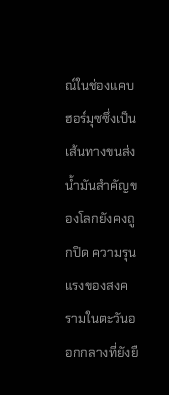ณ์ในช่องแคบฮอร์มุซซึ่งเป็นเส้นทางขนส่งน้ำมันสำคัญของโลกยังคงถูกปิด ความรุนแรงของสงครามในตะวันออกกลางที่ยังยื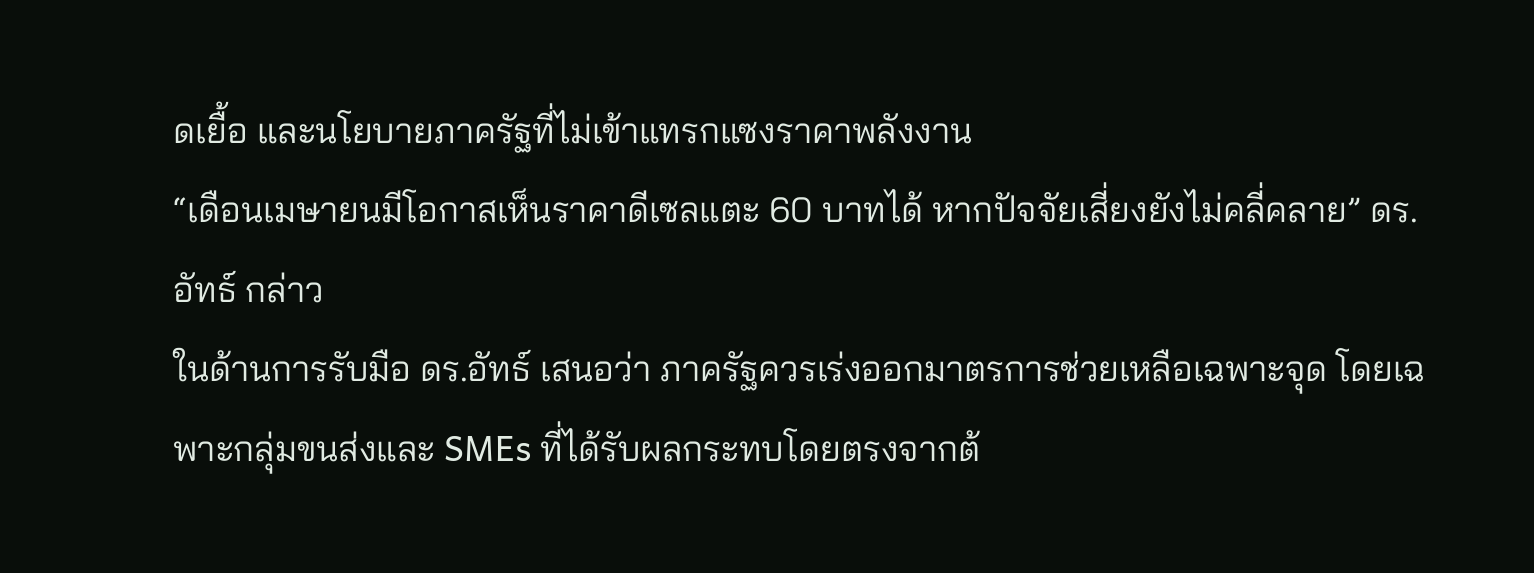ดเยื้อ และนโยบายภาครัฐที่ไม่เข้าแทรกแซงราคาพลังงาน
“เดือนเมษายนมีโอกาสเห็นราคาดีเซลแตะ 60 บาทได้ หากปัจจัยเสี่ยงยังไม่คลี่คลาย” ดร.อัทธ์ กล่าว
ในด้านการรับมือ ดร.อัทธ์ เสนอว่า ภาครัฐควรเร่งออกมาตรการช่วยเหลือเฉพาะจุด โดยเฉพาะกลุ่มขนส่งและ SMEs ที่ได้รับผลกระทบโดยตรงจากต้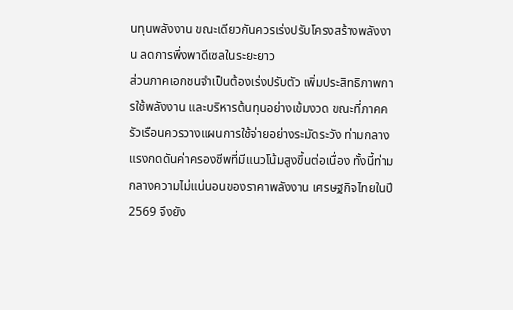นทุนพลังงาน ขณะเดียวกันควรเร่งปรับโครงสร้างพลังงาน ลดการพึ่งพาดีเซลในระยะยาว
ส่วนภาคเอกชนจำเป็นต้องเร่งปรับตัว เพิ่มประสิทธิภาพการใช้พลังงาน และบริหารต้นทุนอย่างเข้มงวด ขณะที่ภาคครัวเรือนควรวางแผนการใช้จ่ายอย่างระมัดระวัง ท่ามกลางแรงกดดันค่าครองชีพที่มีแนวโน้มสูงขึ้นต่อเนื่อง ทั้งนี้ท่ามกลางความไม่แน่นอนของราคาพลังงาน เศรษฐกิจไทยในปี 2569 จึงยัง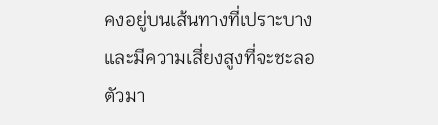คงอยู่บนเส้นทางที่เปราะบาง และมีความเสี่ยงสูงที่จะชะลอตัวมา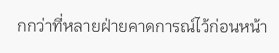กกว่าที่หลายฝ่ายคาดการณ์ไว้ก่อนหน้า